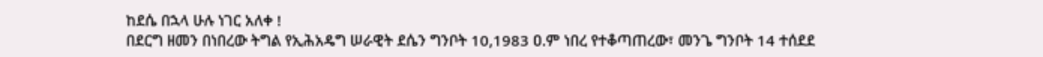ከደሴ በኋላ ሁሉ ነገር አለቀ !
በደርግ ዘመን በነበረው ትግል የኢሕአዴግ ሠራዊት ደሴን ግንቦት 10,1983 ዐ.ም ነበረ የተቆጣጠረው፣ መንጌ ግንቦት 14 ተሰደደ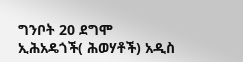ግንቦት 20 ደግሞ ኢሕአዴጎች( ሕወሃቶች) አዲስ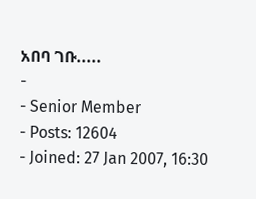አበባ ገቡ.....
-
- Senior Member
- Posts: 12604
- Joined: 27 Jan 2007, 16:30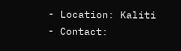- Location: Kaliti
- Contact: